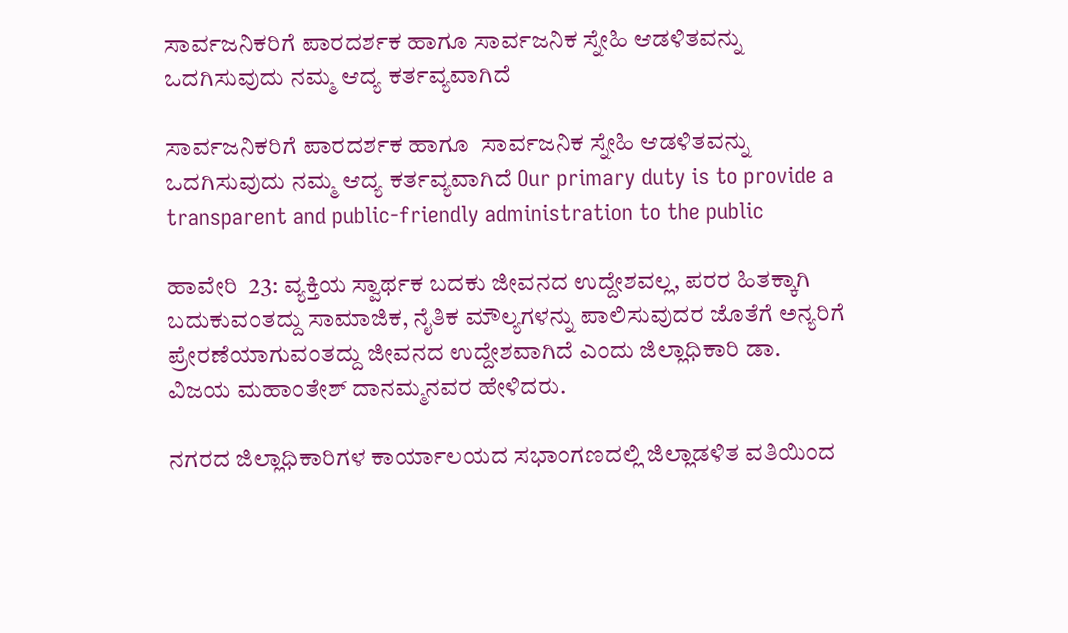ಸಾರ್ವಜನಿಕರಿಗೆ ಪಾರದರ್ಶಕ ಹಾಗೂ ಸಾರ್ವಜನಿಕ ಸ್ನೇಹಿ ಆಡಳಿತವನ್ನು ಒದಗಿಸುವುದು ನಮ್ಮ ಆದ್ಯ ಕರ್ತವ್ಯವಾಗಿದೆ

ಸಾರ್ವಜನಿಕರಿಗೆ ಪಾರದರ್ಶಕ ಹಾಗೂ  ಸಾರ್ವಜನಿಕ ಸ್ನೇಹಿ ಆಡಳಿತವನ್ನು ಒದಗಿಸುವುದು ನಮ್ಮ ಆದ್ಯ ಕರ್ತವ್ಯವಾಗಿದೆ Our primary duty is to provide a transparent and public-friendly administration to the public

ಹಾವೇರಿ  23: ವ್ಯಕ್ತಿಯ ಸ್ವಾರ್ಥಕ ಬದಕು ಜೀವನದ ಉದ್ದೇಶವಲ್ಲ, ಪರರ ಹಿತಕ್ಕಾಗಿ ಬದುಕುವಂತದ್ದು ಸಾಮಾಜಿಕ, ನೈತಿಕ ಮೌಲ್ಯಗಳನ್ನು ಪಾಲಿಸುವುದರ ಜೊತೆಗೆ ಅನ್ಯರಿಗೆ ಪ್ರೇರಣೆಯಾಗುವಂತದ್ದು ಜೀವನದ ಉದ್ದೇಶವಾಗಿದೆ ಎಂದು ಜಿಲ್ಲಾಧಿಕಾರಿ ಡಾ. ವಿಜಯ ಮಹಾಂತೇಶ್ ದಾನಮ್ಮನವರ ಹೇಳಿದರು.

ನಗರದ ಜಿಲ್ಲಾಧಿಕಾರಿಗಳ ಕಾರ್ಯಾಲಯದ ಸಭಾಂಗಣದಲ್ಲಿ ಜಿಲ್ಲಾಡಳಿತ ವತಿಯಿಂದ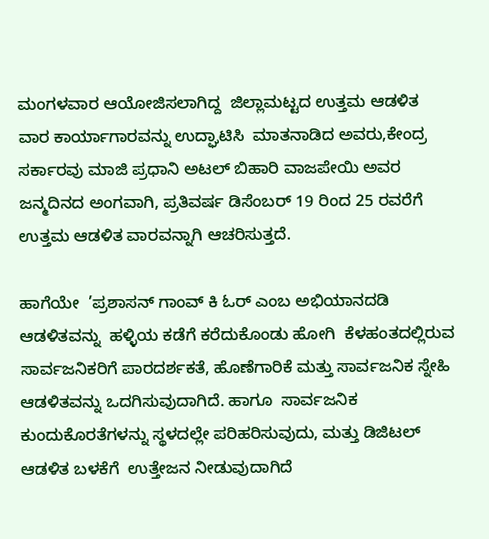ಮಂಗಳವಾರ ಆಯೋಜಿಸಲಾಗಿದ್ದ  ಜಿಲ್ಲಾಮಟ್ಟದ ಉತ್ತಮ ಆಡಳಿತ ವಾರ ಕಾರ್ಯಾಗಾರವನ್ನು ಉದ್ಘಾಟಿಸಿ  ಮಾತನಾಡಿದ ಅವರು,ಕೇಂದ್ರ ಸರ್ಕಾರವು ಮಾಜಿ ಪ್ರಧಾನಿ ಅಟಲ್ ಬಿಹಾರಿ ವಾಜಪೇಯಿ ಅವರ ಜನ್ಮದಿನದ ಅಂಗವಾಗಿ, ಪ್ರತಿವರ್ಷ ಡಿಸೆಂಬರ್ 19 ರಿಂದ 25 ರವರೆಗೆ ಉತ್ತಮ ಆಡಳಿತ ವಾರವನ್ನಾಗಿ ಆಚರಿಸುತ್ತದೆ.

ಹಾಗೆಯೇ  ’ಪ್ರಶಾಸನ್ ಗಾಂವ್ ಕಿ ಓರ್ ಎಂಬ ಅಭಿಯಾನದಡಿ  ಆಡಳಿತವನ್ನು  ಹಳ್ಳಿಯ ಕಡೆಗೆ ಕರೆದುಕೊಂಡು ಹೋಗಿ  ಕೆಳಹಂತದಲ್ಲಿರುವ ಸಾರ್ವಜನಿಕರಿಗೆ ಪಾರದರ್ಶಕತೆ, ಹೊಣೆಗಾರಿಕೆ ಮತ್ತು ಸಾರ್ವಜನಿಕ ಸ್ನೇಹಿ ಆಡಳಿತವನ್ನು ಒದಗಿಸುವುದಾಗಿದೆ. ಹಾಗೂ  ಸಾರ್ವಜನಿಕ ಕುಂದುಕೊರತೆಗಳನ್ನು ಸ್ಥಳದಲ್ಲೇ ಪರಿಹರಿಸುವುದು, ಮತ್ತು ಡಿಜಿಟಲ್ ಆಡಳಿತ ಬಳಕೆಗೆ  ಉತ್ತೇಜನ ನೀಡುವುದಾಗಿದೆ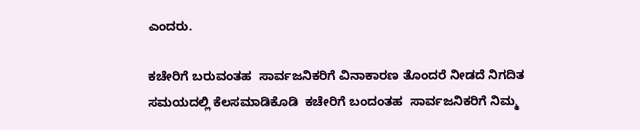ಎಂದರು.

ಕಚೇರಿಗೆ ಬರುವಂತಹ  ಸಾರ್ವಜನಿಕರಿಗೆ ವಿನಾಕಾರಣ ತೊಂದರೆ ನೀಡದೆ ನಿಗದಿತ ಸಮಯದಲ್ಲಿ ಕೆಲಸಮಾಡಿಕೊಡಿ  ಕಚೇರಿಗೆ ಬಂದಂತಹ  ಸಾರ್ವಜನಿಕರಿಗೆ ನಿಮ್ಮ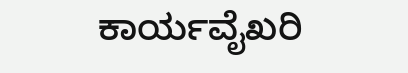ಕಾರ್ಯವೈಖರಿ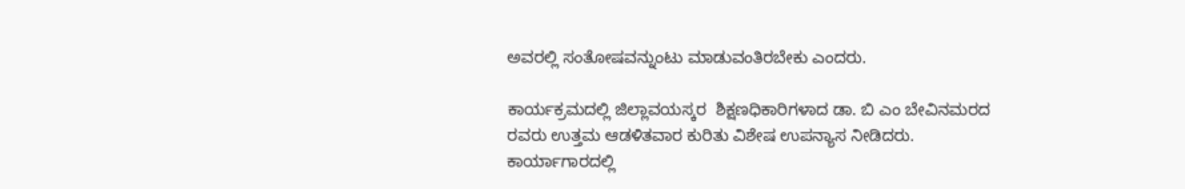ಅವರಲ್ಲಿ ಸಂತೋಷವನ್ನುಂಟು ಮಾಡುವಂತಿರಬೇಕು ಎಂದರು.

ಕಾರ್ಯಕ್ರಮದಲ್ಲಿ ಜಿಲ್ಲಾವಯಸ್ಕರ  ಶಿಕ್ಷಣಧಿಕಾರಿಗಳಾದ ಡಾ. ಬಿ ಎಂ ಬೇವಿನಮರದ ರವರು ಉತ್ತಮ ಆಡಳಿತವಾರ ಕುರಿತು ವಿಶೇಷ ಉಪನ್ಯಾಸ ನೀಡಿದರು. ಕಾರ್ಯಾಗಾರದಲ್ಲಿ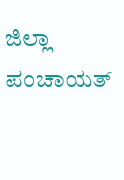ಜಿಲ್ಲಾ ಪಂಚಾಯತ್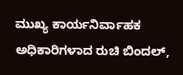ಮುಖ್ಯ ಕಾರ್ಯನಿರ್ವಾಹಕ ಅಧಿಕಾರಿಗಳಾದ ರುಚಿ ಬಿಂದಲ್,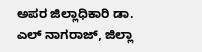ಅಪರ ಜಿಲ್ಲಾಧಿಕಾರಿ ಡಾ. ಎಲ್ ನಾಗರಾಜ್, ಜಿಲ್ಲಾ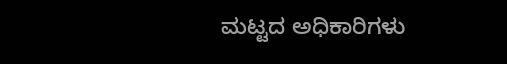ಮಟ್ಟದ ಅಧಿಕಾರಿಗಳು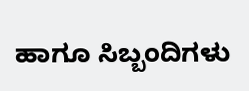ಹಾಗೂ ಸಿಬ್ಬಂದಿಗಳು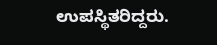ಉಪಸ್ಥಿತರಿದ್ದರು.